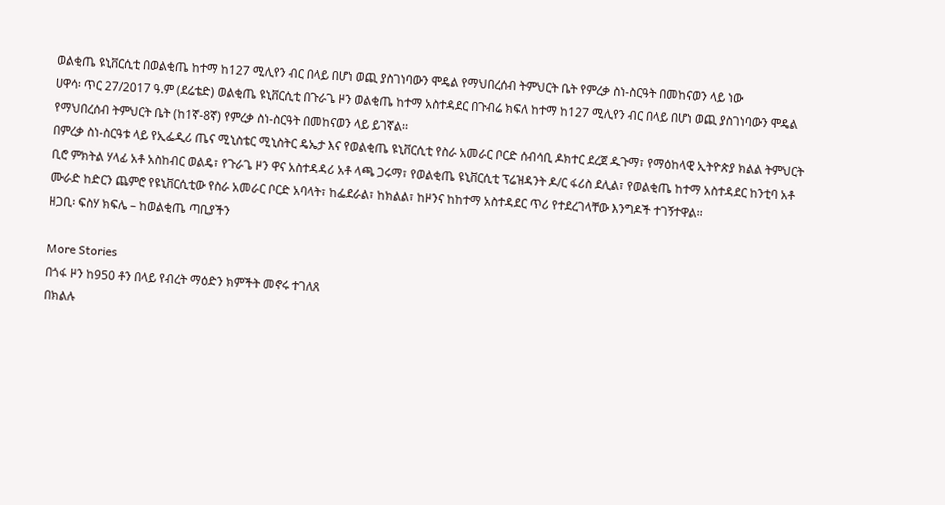ወልቂጤ ዩኒቨርሲቲ በወልቂጤ ከተማ ከ127 ሚሊየን ብር በላይ በሆነ ወጪ ያስገነባውን ሞዴል የማህበረሰብ ትምህርት ቤት የምረቃ ስነ-ስርዓት በመከናወን ላይ ነው
ሀዋሳ፡ ጥር 27/2017 ዓ.ም (ደሬቴድ) ወልቂጤ ዩኒቨርሲቲ በጉራጌ ዞን ወልቂጤ ከተማ አስተዳደር በጉብሬ ክፍለ ከተማ ከ127 ሚሊየን ብር በላይ በሆነ ወጪ ያስገነባውን ሞዴል የማህበረሰብ ትምህርት ቤት (ከ1ኛ-8ኛ) የምረቃ ስነ-ስርዓት በመከናወን ላይ ይገኛል፡፡
በምረቃ ስነ-ስርዓቱ ላይ የኢፌዲሪ ጤና ሚኒስቴር ሚኒስትር ዴኤታ እና የወልቂጤ ዩኒቨርሲቲ የስራ አመራር ቦርድ ሰብሳቢ ዶክተር ደረጀ ዱጉማ፣ የማዕከላዊ ኢትዮጵያ ክልል ትምህርት ቢሮ ምክትል ሃላፊ አቶ አስከብር ወልዴ፣ የጉራጌ ዞን ዋና አስተዳዳሪ አቶ ላጫ ጋሩማ፣ የወልቂጤ ዩኒቨርሲቲ ፕሬዝዳንት ዶ/ር ፋሪስ ደሊል፣ የወልቂጤ ከተማ አስተዳደር ከንቲባ አቶ ሙራድ ከድርን ጨምሮ የዩኒቨርሲቲው የስራ አመራር ቦርድ አባላት፣ ከፌደራል፣ ከክልል፣ ከዞንና ከከተማ አስተዳደር ጥሪ የተደረገላቸው እንግዶች ተገኝተዋል፡፡
ዘጋቢ፡ ፍስሃ ክፍሌ – ከወልቂጤ ጣቢያችን

More Stories
በጎፋ ዞን ከ950 ቶን በላይ የብረት ማዕድን ክምችት መኖሩ ተገለጸ
በክልሉ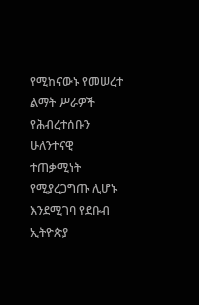የሚከናውኑ የመሠረተ ልማት ሥራዎች የሕብረተሰቡን ሁለንተናዊ ተጠቃሚነት የሚያረጋግጡ ሊሆኑ እንደሚገባ የደቡብ ኢትዮጵያ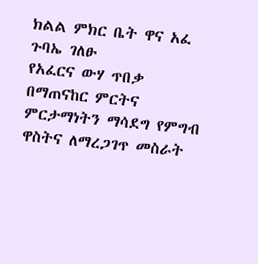ክልል ምክር ቤት ዋና አፈ ጉባኤ ገለፁ
የአፈርና ውሃ ጥበቃ በማጠናከር ምርትና ምርታማነትን ማሳደግ የምግብ ዋስትና ለማረጋገጥ መስራት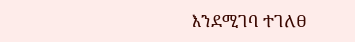እንደሚገባ ተገለፀ